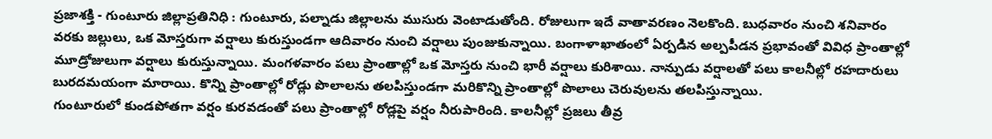ప్రజాశక్తి - గుంటూరు జిల్లాప్రతినిధి : గుంటూరు, పల్నాడు జిల్లాలను ముసురు వెంటాడుతోంది. రోజులుగా ఇదే వాతావరణం నెలకొంది. బుధవారం నుంచి శనివారం వరకు జల్లులు, ఒక మోస్తరుగా వర్షాలు కురుస్తుండగా ఆదివారం నుంచి వర్షాలు పుంజుకున్నాయి. బంగాళాఖాతంలో ఏర్పడిన అల్పపీడన ప్రభావంతో వివిధ ప్రాంతాల్లో మూడ్రోజులుగా వర్షాలు కురుస్తున్నాయి. మంగళవారం పలు ప్రాంతాల్లో ఒక మోస్తరు నుంచి భారీ వర్షాలు కురిశాయి. నాన్పుడు వర్షాలతో పలు కాలనీల్లో రహదారులు బురదమయంగా మారాయి. కొన్ని ప్రాంతాల్లో రోడ్లు పొలాలను తలపిస్తుండగా మరికొన్ని ప్రాంతాల్లో పొలాలు చెరువులను తలపిస్తున్నాయి.
గుంటూరులో కుండపోతగా వర్షం కురవడంతో పలు ప్రాంతాల్లో రోడ్లపై వర్షం నీరుపారింది. కాలనీల్లో ప్రజలు తీవ్ర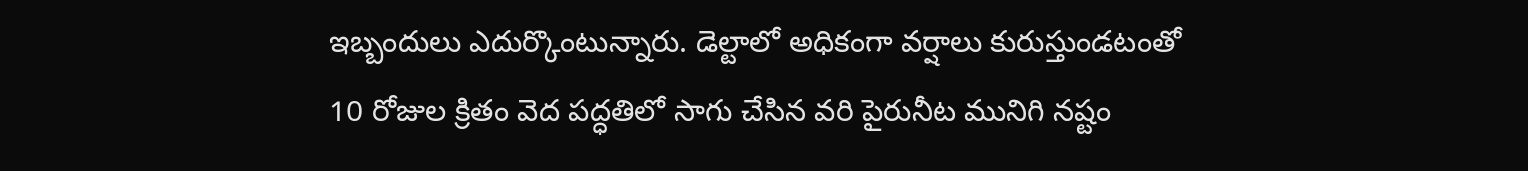ఇబ్బందులు ఎదుర్కొంటున్నారు. డెల్టాలో అధికంగా వర్షాలు కురుస్తుండటంతో 10 రోజుల క్రితం వెద పద్ధతిలో సాగు చేసిన వరి పైరునీట మునిగి నష్టం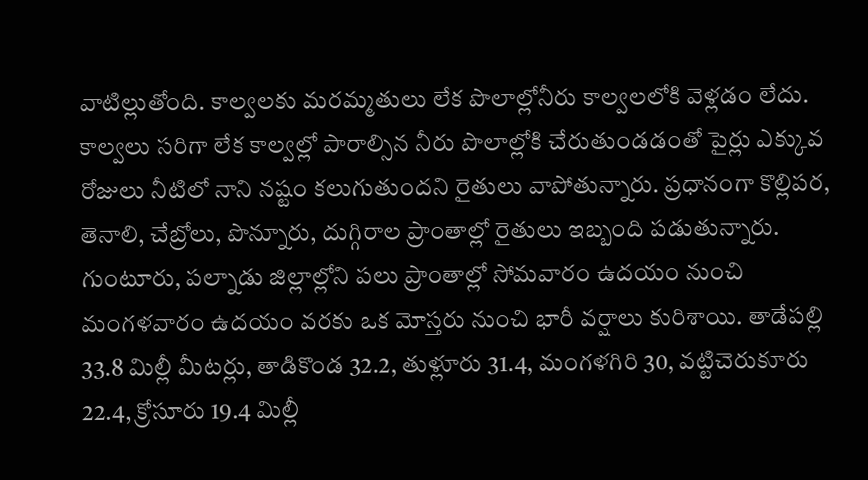వాటిల్లుతోంది. కాల్వలకు మరమ్మతులు లేక పొలాల్లోనీరు కాల్వలలోకి వెళ్లడం లేదు. కాల్వలు సరిగా లేక కాల్వల్లో పారాల్సిన నీరు పొలాల్లోకి చేరుతుండడంతో పైర్లు ఎక్కువ రోజులు నీటిలో నాని నష్టం కలుగుతుందని రైతులు వాపోతున్నారు. ప్రధానంగా కొల్లిపర, తెనాలి, చేబ్రోలు, పొన్నూరు, దుగ్గిరాల ప్రాంతాల్లో రైతులు ఇబ్బంది పడుతున్నారు.
గుంటూరు, పల్నాడు జిల్లాల్లోని పలు ప్రాంతాల్లో సోమవారం ఉదయం నుంచి మంగళవారం ఉదయం వరకు ఒక మోస్తరు నుంచి భారీ వర్షాలు కురిశాయి. తాడేపల్లి 33.8 మిల్లీ మీటర్లు, తాడికొండ 32.2, తుళ్లూరు 31.4, మంగళగిరి 30, వట్టిచెరుకూరు 22.4, క్రోసూరు 19.4 మిల్లీ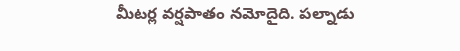మీటర్ల వర్షపాతం నమోదైది. పల్నాడు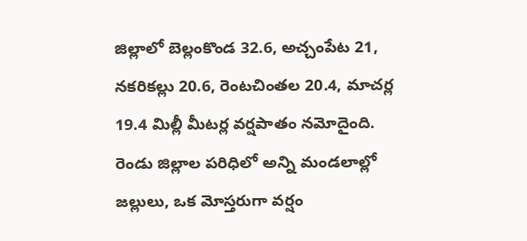జిల్లాలో బెల్లంకొండ 32.6, అచ్చంపేట 21, నకరికల్లు 20.6, రెంటచింతల 20.4, మాచర్ల 19.4 మిల్లీ మీటర్ల వర్షపాతం నమోదైంది. రెండు జిల్లాల పరిధిలో అన్ని మండలాల్లో జల్లులు, ఒక మోస్తరుగా వర్షం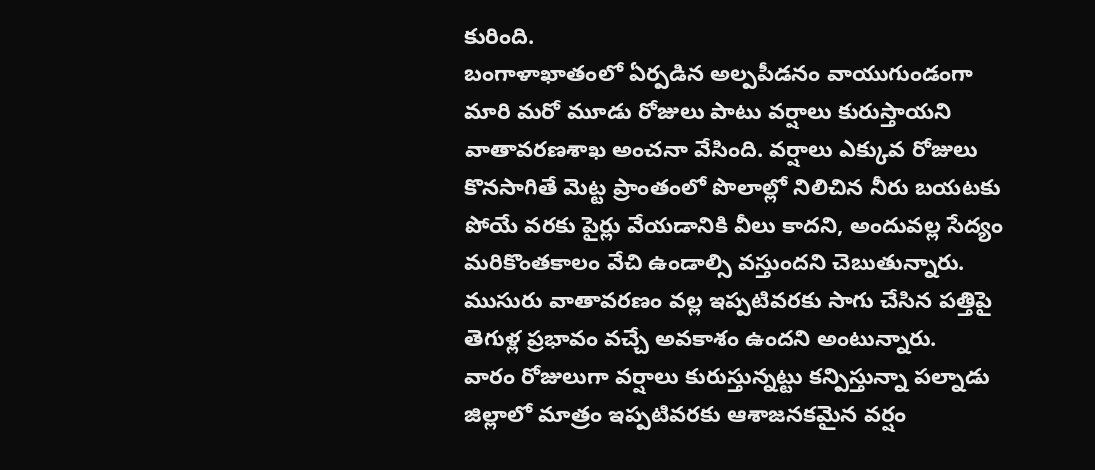కురింది.
బంగాళాఖాతంలో ఏర్పడిన అల్పపీడనం వాయుగుండంగా మారి మరో మూడు రోజులు పాటు వర్షాలు కురుస్తాయని వాతావరణశాఖ అంచనా వేసింది. వర్షాలు ఎక్కువ రోజులు కొనసాగితే మెట్ట ప్రాంతంలో పొలాల్లో నిలిచిన నీరు బయటకు పోయే వరకు పైర్లు వేయడానికి వీలు కాదని, అందువల్ల సేద్యం మరికొంతకాలం వేచి ఉండాల్సి వస్తుందని చెబుతున్నారు. ముసురు వాతావరణం వల్ల ఇప్పటివరకు సాగు చేసిన పత్తిపై తెగుళ్ల ప్రభావం వచ్చే అవకాశం ఉందని అంటున్నారు.
వారం రోజులుగా వర్షాలు కురుస్తున్నట్టు కన్పిస్తున్నా పల్నాడు జిల్లాలో మాత్రం ఇప్పటివరకు ఆశాజనకమైన వర్షం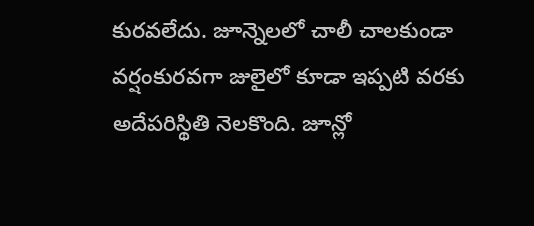కురవలేదు. జూన్నెలలో చాలీ చాలకుండా వర్షంకురవగా జులైలో కూడా ఇప్పటి వరకు అదేపరిస్థితి నెలకొంది. జూన్లో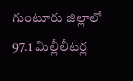గుంటూరు జిల్లాలో 97.1 మిల్లీలీటర్ల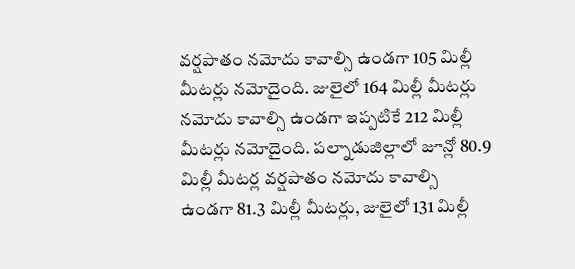వర్షపాతం నమోదు కావాల్సి ఉండగా 105 మిల్లీ మీటర్లు నమోదైంది. జులైలో 164 మిల్లీ మీటర్లు నమోదు కావాల్సి ఉండగా ఇప్పటికే 212 మిల్లీ మీటర్లు నమోదైంది. పల్నాడుజిల్లాలో జూన్లో 80.9 మిల్లీ మీటర్ల వర్షపాతం నమోదు కావాల్సి ఉండగా 81.3 మిల్లీ మీటర్లు, జులైలో 131 మిల్లీ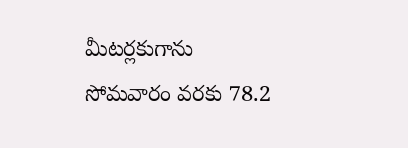మీటర్లకుగాను సోమవారం వరకు 78.2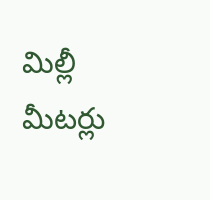మిల్లీ మీటర్లు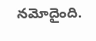నమోదైంది.